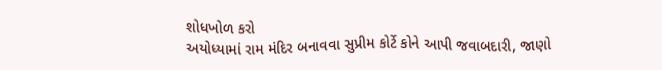શોધખોળ કરો
અયોધ્યામાં રામ મંદિર બનાવવા સુપ્રીમ કોર્ટે કોને આપી જવાબદારી, જાણો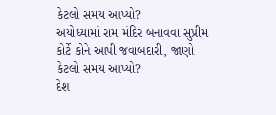કેટલો સમય આપ્યો?
અયોધ્યામાં રામ મંદિર બનાવવા સુપ્રીમ કોર્ટે કોને આપી જવાબદારી, જાણો કેટલો સમય આપ્યો?
દેશ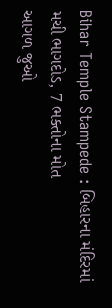Bihar Temple Stampede : બિહારના મંદિરમાં મચી ભાગદોડ, 7 ભક્તોના મોત
આગળ જુઓ